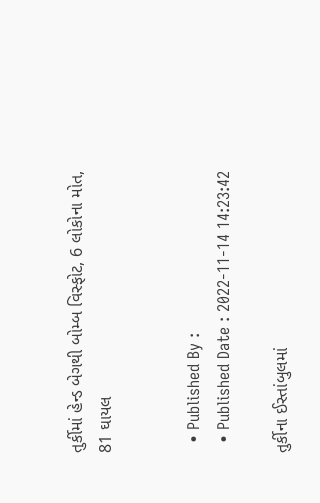તુર્કીમાં હેન્ડ બેગથી બોમ્બ વિસ્ફોટ, 6 લોકોના મોત, 81 ઘાયલ


  • Published By :
  • Published Date : 2022-11-14 14:23:42

તુર્કીના ઈસ્તાંબુલમાં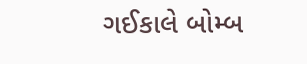ગઈકાલે બોમ્બ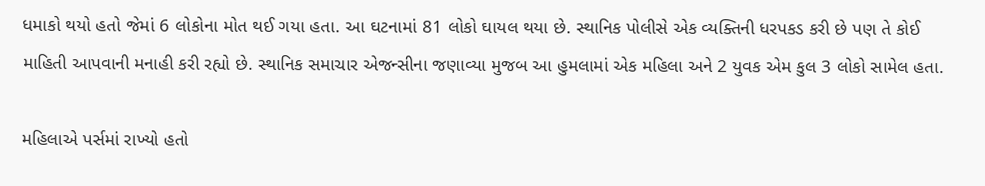ધમાકો થયો હતો જેમાં 6 લોકોના મોત થઈ ગયા હતા. આ ઘટનામાં 81 લોકો ઘાયલ થયા છે. સ્થાનિક પોલીસે એક વ્યક્તિની ધરપકડ કરી છે પણ તે કોઈ માહિતી આપવાની મનાહી કરી રહ્યો છે. સ્થાનિક સમાચાર એજન્સીના જણાવ્યા મુજબ આ હુમલામાં એક મહિલા અને 2 યુવક એમ કુલ 3 લોકો સામેલ હતા.

મહિલાએ પર્સમાં રાખ્યો હતો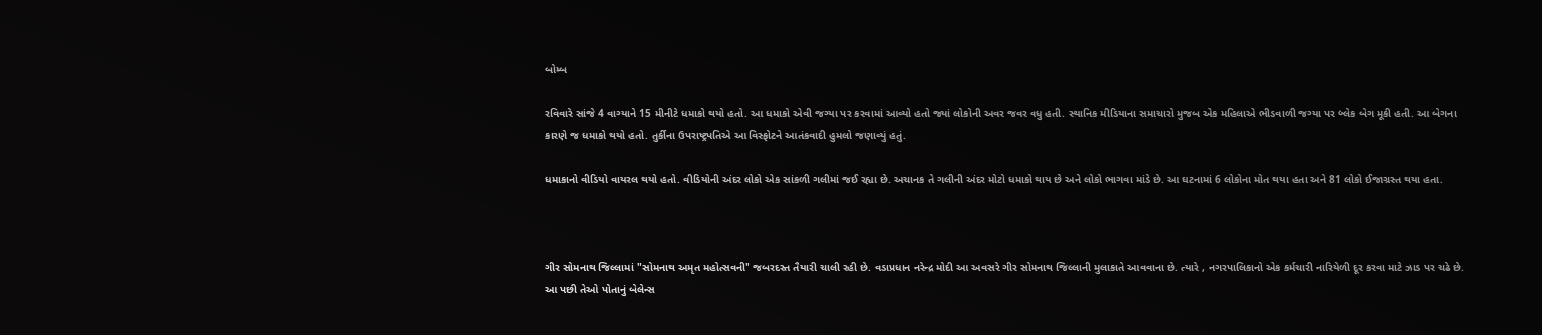બોમ્બ

રવિવારે સાંજે 4 વાગ્યાને 15 મીનીટે ધમાકો થયો હતો. આ ધમાકો એવી જગ્યા પર કરવામાં આવ્યો હતો જ્યાં લોકોની અવર જવર વધુ હતી. સ્થાનિક મીડિયાના સમાચારો મુજબ એક મહિલાએ ભીડવાળી જગ્યા પર બ્લેક બેગ મૂકી હતી. આ બેગના કારણે જ ધમાકો થયો હતો. તુર્કીના ઉપરાષ્ટ્રપતિએ આ વિસ્ફોટને આતંકવાદી હુમલો જણાવ્યું હતું.

ધમાકાનો વીડિયો વાયરલ થયો હતો. વીડિયોની અંદર લોકો એક સાંકળી ગલીમાં જઈ રહ્યા છે. અચાનક તે ગલીની અંદર મોટો ધમાકો થાય છે અને લોકો ભાગવા માંડે છે. આ ઘટનામાં 6 લોકોના મોત થયા હતા અને 81 લોકો ઈજાગ્રસ્ત થયા હતા.



ગીર સોમનાથ જિલ્લામાં "સોમનાથ અમૃત મહોત્સવની" જબરદસ્ત તૈયારી ચાલી રહી છે. વડાપ્રધાન નરેન્દ્ર મોદી આ અવસરે ગીર સોમનાથ જિલ્લાની મુલાકાતે આવવાના છે. ત્યારે , નગરપાલિકાનો એક કર્મચારી નારિયેળી દૂર કરવા માટે ઝાડ પર ચઢે છે. આ પછી તેઓ પોતાનું બેલેન્સ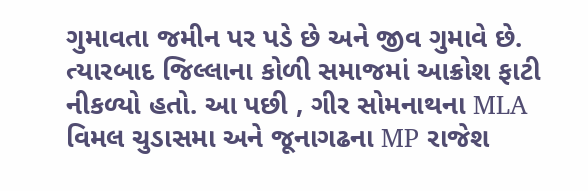ગુમાવતા જમીન પર પડે છે અને જીવ ગુમાવે છે. ત્યારબાદ જિલ્લાના કોળી સમાજમાં આક્રોશ ફાટી નીકળ્યો હતો. આ પછી , ગીર સોમનાથના MLA વિમલ ચુડાસમા અને જૂનાગઢના MP રાજેશ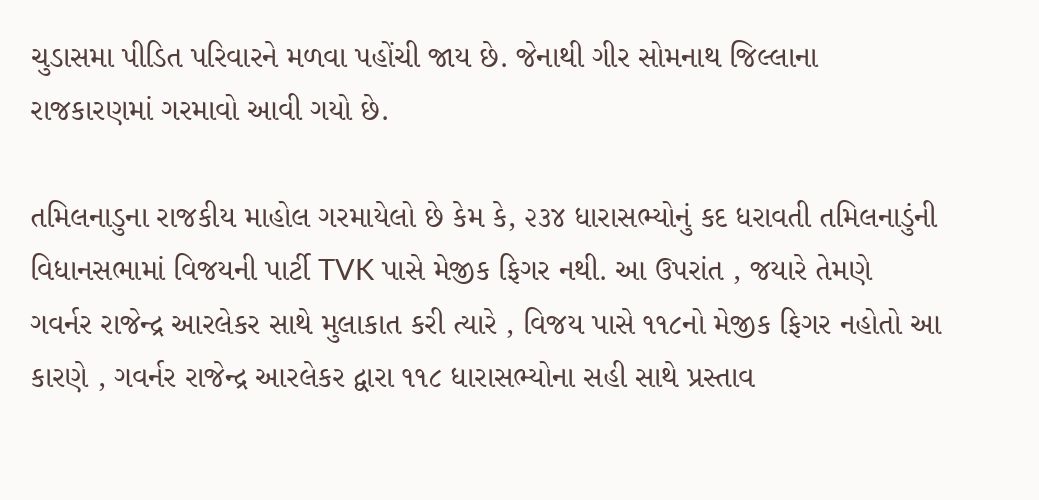ચુડાસમા પીડિત પરિવારને મળવા પહોંચી જાય છે. જેનાથી ગીર સોમનાથ જિલ્લાના રાજકારણમાં ગરમાવો આવી ગયો છે.

તમિલનાડુના રાજકીય માહોલ ગરમાયેલો છે કેમ કે, ૨૩૪ ધારાસભ્યોનું કદ ધરાવતી તમિલનાડુંની વિધાનસભામાં વિજયની પાર્ટી TVK પાસે મેજીક ફિગર નથી. આ ઉપરાંત , જયારે તેમણે ગવર્નર રાજેન્દ્ર આરલેકર સાથે મુલાકાત કરી ત્યારે , વિજય પાસે ૧૧૮નો મેજીક ફિગર નહોતો આ કારણે , ગવર્નર રાજેન્દ્ર આરલેકર દ્વારા ૧૧૮ ધારાસભ્યોના સહી સાથે પ્રસ્તાવ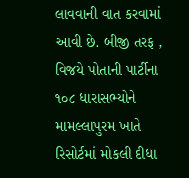લાવવાની વાત કરવામાં આવી છે. બીજી તરફ , વિજયે પોતાની પાર્ટીના ૧૦૮ ધારાસભ્યોને મામલ્લાપુરમ ખાતે રિસોર્ટમાં મોકલી દીધા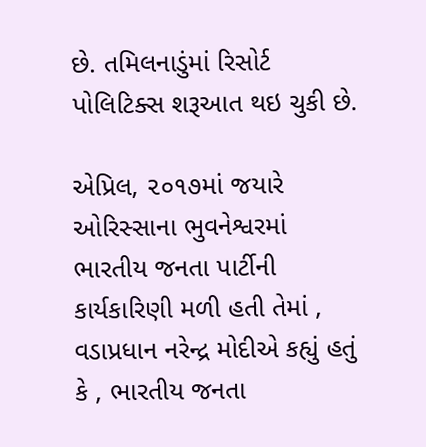છે. તમિલનાડુંમાં રિસોર્ટ પોલિટિક્સ શરૂઆત થઇ ચુકી છે.

એપ્રિલ, ૨૦૧૭માં જયારે ઓરિસ્સાના ભુવનેશ્વરમાં ભારતીય જનતા પાર્ટીની કાર્યકારિણી મળી હતી તેમાં , વડાપ્રધાન નરેન્દ્ર મોદીએ કહ્યું હતું કે , ભારતીય જનતા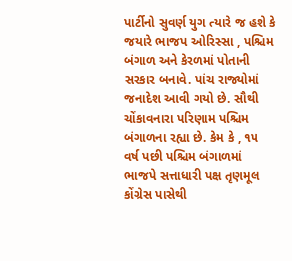પાર્ટીનો સુવર્ણ યુગ ત્યારે જ હશે કે જયારે ભાજપ ઓરિસ્સા , પશ્ચિમ બંગાળ અને કેરળમાં પોતાની સરકાર બનાવે. પાંચ રાજ્યોમાં જનાદેશ આવી ગયો છે. સૌથી ચોંકાવનારા પરિણામ પશ્ચિમ બંગાળના રહ્યા છે. કેમ કે , ૧૫ વર્ષ પછી પશ્ચિમ બંગાળમાં ભાજપે સત્તાધારી પક્ષ તૃણમૂલ કોંગ્રેસ પાસેથી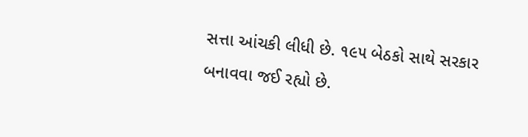સત્તા આંચકી લીધી છે. ૧૯૫ બેઠકો સાથે સરકાર બનાવવા જઈ રહ્યો છે.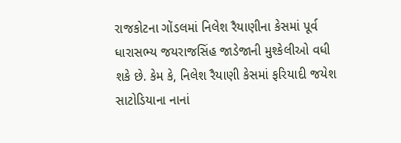રાજકોટના ગોંડલમાં નિલેશ રૈયાણીના કેસમાં પૂર્વ ધારાસભ્ય જયરાજસિંહ જાડેજાની મુશ્કેલીઓ વધી શકે છે. કેમ કે, નિલેશ રૈયાણી કેસમાં ફરિયાદી જયેશ સાટોડિયાના નાનાં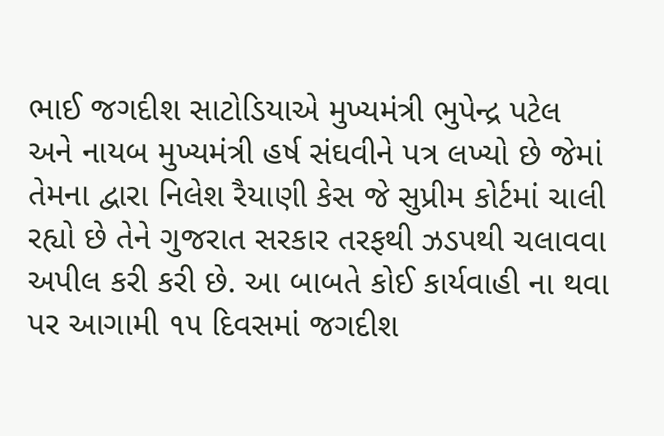ભાઈ જગદીશ સાટોડિયાએ મુખ્યમંત્રી ભુપેન્દ્ર પટેલ અને નાયબ મુખ્યમંત્રી હર્ષ સંઘવીને પત્ર લખ્યો છે જેમાં તેમના દ્વારા નિલેશ રૈયાણી કેસ જે સુપ્રીમ કોર્ટમાં ચાલી રહ્યો છે તેને ગુજરાત સરકાર તરફથી ઝડપથી ચલાવવા અપીલ કરી કરી છે. આ બાબતે કોઈ કાર્યવાહી ના થવા પર આગામી ૧૫ દિવસમાં જગદીશ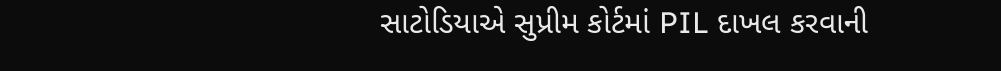સાટોડિયાએ સુપ્રીમ કોર્ટમાં PIL દાખલ કરવાની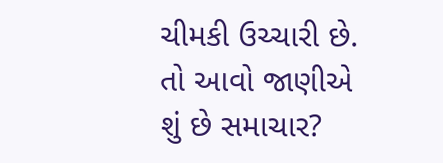ચીમકી ઉચ્ચારી છે. તો આવો જાણીએ શું છે સમાચાર?